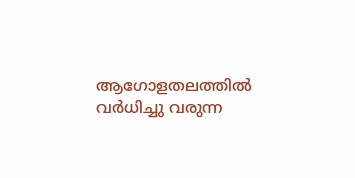ആഗോളതലത്തിൽ വർധിച്ചു വരുന്ന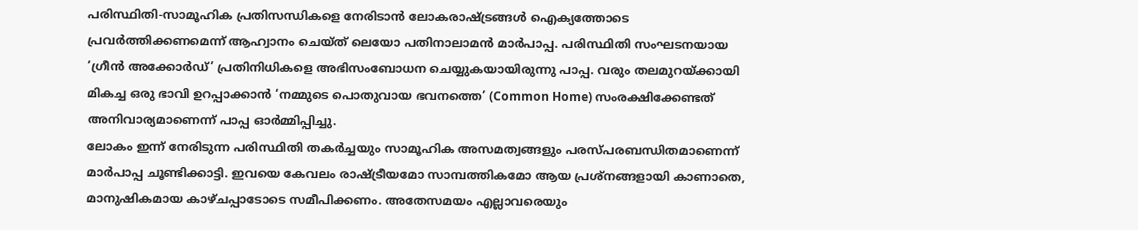പരിസ്ഥിതി-സാമൂഹിക പ്രതിസന്ധികളെ നേരിടാൻ ലോകരാഷ്ട്രങ്ങൾ ഐക്യത്തോടെ പ്രവർത്തിക്കണമെന്ന് ആഹ്വാനം ചെയ്ത് ലെയോ പതിനാലാമൻ മാർപാപ്പ. പരിസ്ഥിതി സംഘടനയായ ‘ഗ്രീൻ അക്കോർഡ്’ പ്രതിനിധികളെ അഭിസംബോധന ചെയ്യുകയായിരുന്നു പാപ്പ. വരും തലമുറയ്ക്കായി മികച്ച ഒരു ഭാവി ഉറപ്പാക്കാൻ ‘നമ്മുടെ പൊതുവായ ഭവനത്തെ’ (Common Home) സംരക്ഷിക്കേണ്ടത് അനിവാര്യമാണെന്ന് പാപ്പ ഓർമ്മിപ്പിച്ചു.
ലോകം ഇന്ന് നേരിടുന്ന പരിസ്ഥിതി തകർച്ചയും സാമൂഹിക അസമത്വങ്ങളും പരസ്പരബന്ധിതമാണെന്ന് മാർപാപ്പ ചൂണ്ടിക്കാട്ടി. ഇവയെ കേവലം രാഷ്ട്രീയമോ സാമ്പത്തികമോ ആയ പ്രശ്നങ്ങളായി കാണാതെ, മാനുഷികമായ കാഴ്ചപ്പാടോടെ സമീപിക്കണം. അതേസമയം എല്ലാവരെയും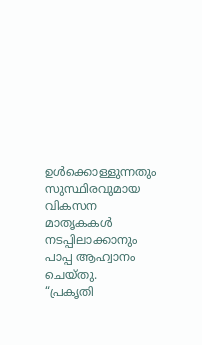ഉൾക്കൊള്ളുന്നതും സുസ്ഥിരവുമായ വികസന മാതൃകകൾ നടപ്പിലാക്കാനും പാപ്പ ആഹ്വാനം ചെയ്തു.
“പ്രകൃതി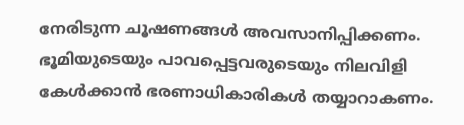നേരിടുന്ന ചൂഷണങ്ങൾ അവസാനിപ്പിക്കണം. ഭൂമിയുടെയും പാവപ്പെട്ടവരുടെയും നിലവിളി കേൾക്കാൻ ഭരണാധികാരികൾ തയ്യാറാകണം.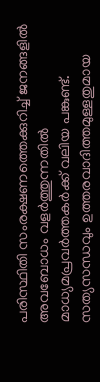പരിസ്ഥിതി സംരക്ഷണത്തെക്കുറിച്ച് ജനങ്ങളിൽ അവബോധം വളർത്തുന്നതിൽ മാധ്യമപ്രവർത്തകർക്ക് വലിയ പങ്കുണ്ട്. സത്യസന്ധവും ഉത്തരവാദിത്തമുള്ളതുമായ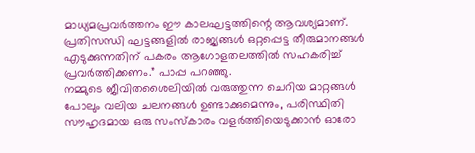മാധ്യമപ്രവർത്തനം ഈ കാലഘട്ടത്തിന്റെ ആവശ്യമാണ്. പ്രതിസന്ധി ഘട്ടങ്ങളിൽ രാജ്യങ്ങൾ ഒറ്റപ്പെട്ട തീരുമാനങ്ങൾ എടുക്കുന്നതിന് പകരം ആഗോളതലത്തിൽ സഹകരിച്ച് പ്രവർത്തിക്കണം.” പാപ്പ പറഞ്ഞു.
നമ്മുടെ ജീവിതശൈലിയിൽ വരുത്തുന്ന ചെറിയ മാറ്റങ്ങൾ പോലും വലിയ ചലനങ്ങൾ ഉണ്ടാക്കുമെന്നും, പരിസ്ഥിതി സൗഹൃദമായ ഒരു സംസ്കാരം വളർത്തിയെടുക്കാൻ ഓരോ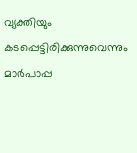വ്യക്തിയും കടപ്പെട്ടിരിക്കുന്നുവെന്നും മാർപാപ്പ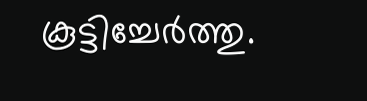കൂട്ടിച്ചേർത്തു.